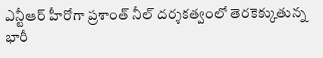ఎన్టీఆర్ హీరోగా ప్రశాంత్ నీల్ దర్శకత్వంలో తెరకెక్కుతున్న భారీ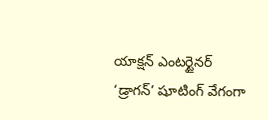యాక్షన్ ఎంటర్టైనర్ ‘డ్రాగన్’ షూటింగ్ వేగంగా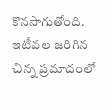కొనసాగుతోంది. ఇటీవల జరిగిన చిన్న ప్రమాదంలో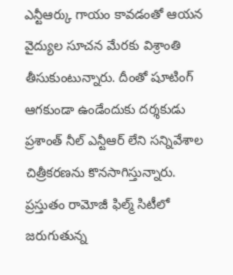ఎన్టీఆర్కు గాయం కావడంతో ఆయన వైద్యుల సూచన మేరకు విశ్రాంతి తీసుకుంటున్నారు. దీంతో షూటింగ్ ఆగకుండా ఉండేందుకు దర్శకుడు ప్రశాంత్ నీల్ ఎన్టీఆర్ లేని సన్నివేశాల చిత్రీకరణను కొనసాగిస్తున్నారు. ప్రస్తుతం రామోజీ ఫిల్మ్ సిటీలో జరుగుతున్న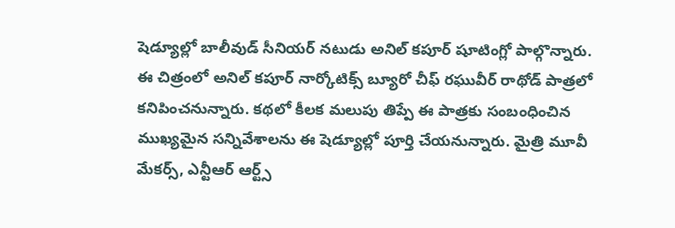షెడ్యూల్లో బాలీవుడ్ సీనియర్ నటుడు అనిల్ కపూర్ షూటింగ్లో పాల్గొన్నారు.
ఈ చిత్రంలో అనిల్ కపూర్ నార్కోటిక్స్ బ్యూరో చీఫ్ రఘువీర్ రాథోడ్ పాత్రలో కనిపించనున్నారు. కథలో కీలక మలుపు తిప్పే ఈ పాత్రకు సంబంధించిన ముఖ్యమైన సన్నివేశాలను ఈ షెడ్యూల్లో పూర్తి చేయనున్నారు. మైత్రి మూవీ మేకర్స్, ఎన్టీఆర్ ఆర్ట్స్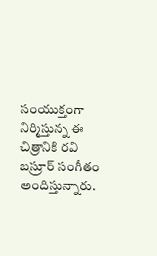సంయుక్తంగా నిర్మిస్తున్న ఈ చిత్రానికి రవి బస్రూర్ సంగీతం అందిస్తున్నారు.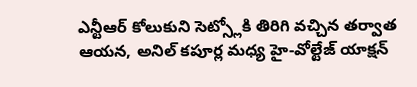ఎన్టీఆర్ కోలుకుని సెట్స్లోకి తిరిగి వచ్చిన తర్వాత ఆయన, అనిల్ కపూర్ల మధ్య హై-వోల్టేజ్ యాక్షన్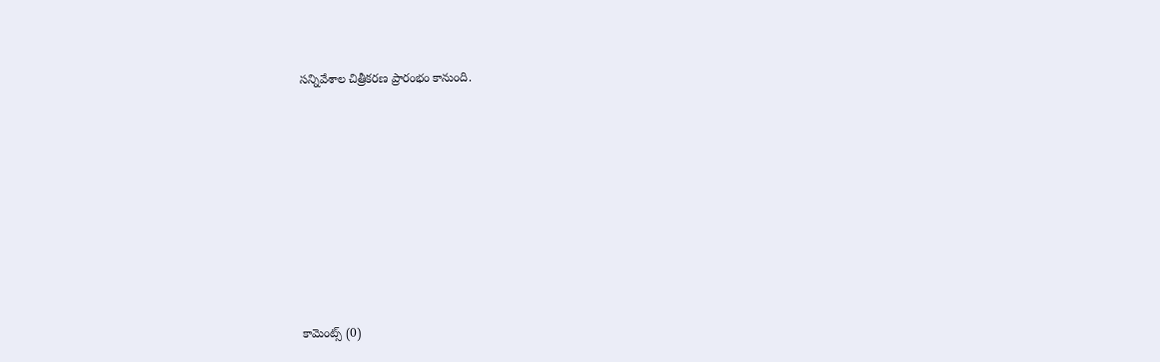సన్నివేశాల చిత్రీకరణ ప్రారంభం కానుంది.













కామెంట్స్ (0)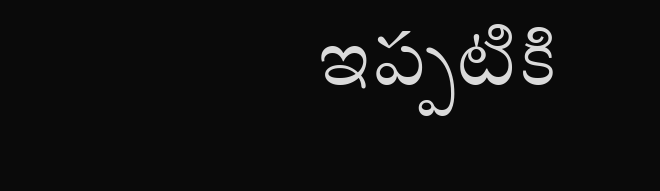ఇప్పటికి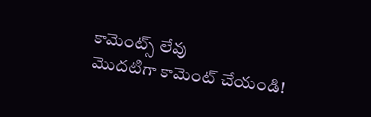కామెంట్స్ లేవు
మొదటిగా కామెంట్ చేయండి!